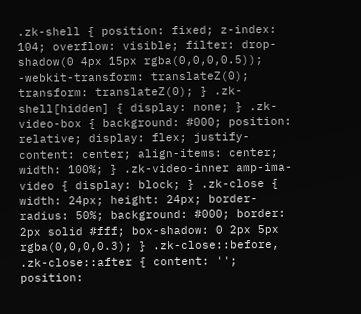.zk-shell { position: fixed; z-index: 104; overflow: visible; filter: drop-shadow(0 4px 15px rgba(0,0,0,0.5)); -webkit-transform: translateZ(0); transform: translateZ(0); } .zk-shell[hidden] { display: none; } .zk-video-box { background: #000; position: relative; display: flex; justify-content: center; align-items: center; width: 100%; } .zk-video-inner amp-ima-video { display: block; } .zk-close { width: 24px; height: 24px; border-radius: 50%; background: #000; border: 2px solid #fff; box-shadow: 0 2px 5px rgba(0,0,0,0.3); } .zk-close::before, .zk-close::after { content: ''; position: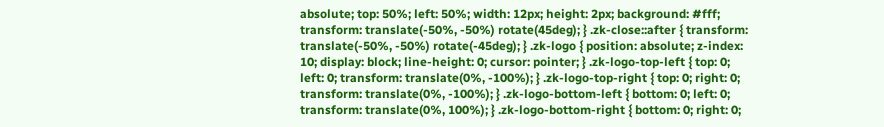absolute; top: 50%; left: 50%; width: 12px; height: 2px; background: #fff; transform: translate(-50%, -50%) rotate(45deg); } .zk-close::after { transform: translate(-50%, -50%) rotate(-45deg); } .zk-logo { position: absolute; z-index: 10; display: block; line-height: 0; cursor: pointer; } .zk-logo-top-left { top: 0; left: 0; transform: translate(0%, -100%); } .zk-logo-top-right { top: 0; right: 0; transform: translate(0%, -100%); } .zk-logo-bottom-left { bottom: 0; left: 0; transform: translate(0%, 100%); } .zk-logo-bottom-right { bottom: 0; right: 0;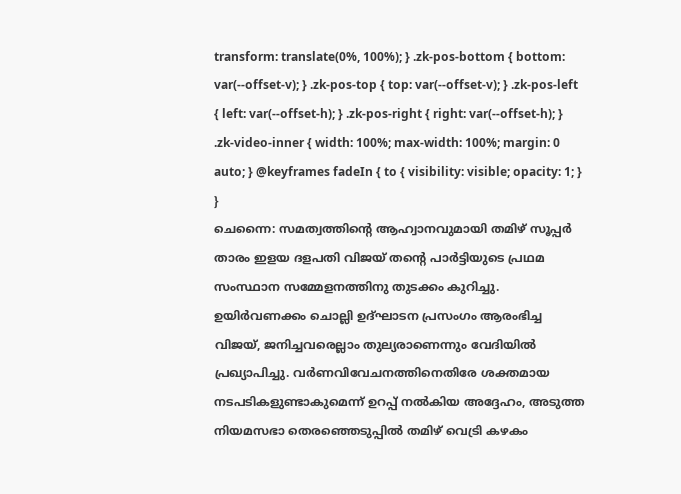transform: translate(0%, 100%); } .zk-pos-bottom { bottom: var(--offset-v); } .zk-pos-top { top: var(--offset-v); } .zk-pos-left { left: var(--offset-h); } .zk-pos-right { right: var(--offset-h); } .zk-video-inner { width: 100%; max-width: 100%; margin: 0 auto; } @keyframes fadeIn { to { visibility: visible; opacity: 1; } }
ചെന്നൈ: സമത്വത്തിന്റെ ആഹ്വാനവുമായി തമിഴ് സൂപ്പർ താരം ഇളയ ദളപതി വിജയ് തന്റെ പാർട്ടിയുടെ പ്രഥമ സംസ്ഥാന സമ്മേളനത്തിനു തുടക്കം കുറിച്ചു. ഉയിർവണക്കം ചൊല്ലി ഉദ്ഘാടന പ്രസംഗം ആരംഭിച്ച വിജയ്, ജനിച്ചവരെല്ലാം തുല്യരാണെന്നും വേദിയിൽ പ്രഖ്യാപിച്ചു. വർണവിവേചനത്തിനെതിരേ ശക്തമായ നടപടികളുണ്ടാകുമെന്ന് ഉറപ്പ് നൽകിയ അദ്ദേഹം, അടുത്ത നിയമസഭാ തെരഞ്ഞെടുപ്പിൽ തമിഴ് വെട്രി കഴകം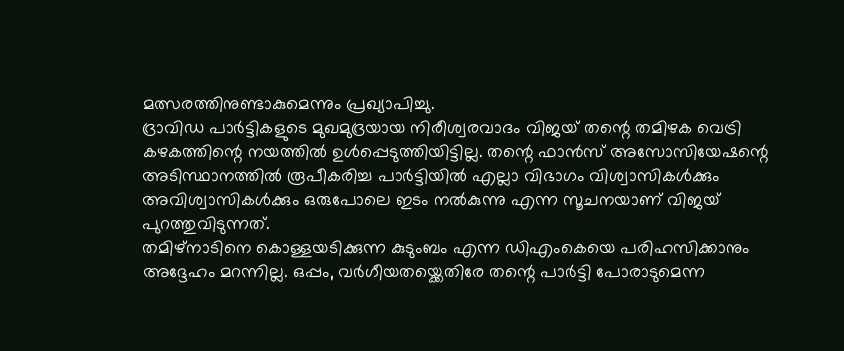മത്സരത്തിനുണ്ടാകുമെന്നും പ്രഖ്യാപിച്ചു.
ദ്രാവിഡ പാർട്ടികളുടെ മുഖമുദ്രയായ നിരീശ്വരവാദം വിജയ് തന്റെ തമിഴക വെട്രി കഴകത്തിന്റെ നയത്തിൽ ഉൾപ്പെടുത്തിയിട്ടില്ല. തന്റെ ഫാൻസ് അസോസിയേഷന്റെ അടിസ്ഥാനത്തിൽ രൂപീകരിച്ച പാർട്ടിയിൽ എല്ലാ വിഭാഗം വിശ്വാസികൾക്കും അവിശ്വാസികൾക്കും ഒരുപോലെ ഇടം നൽകുന്നു എന്ന സൂചനയാണ് വിജയ് പുറത്തുവിടുന്നത്.
തമിഴ്നാടിനെ കൊള്ളയടിക്കുന്ന കുടുംബം എന്ന ഡിഎംകെയെ പരിഹസിക്കാനും അദ്ദേഹം മറന്നില്ല. ഒപ്പം, വർഗീയതയ്ക്കെതിരേ തന്റെ പാർട്ടി പോരാടുമെന്ന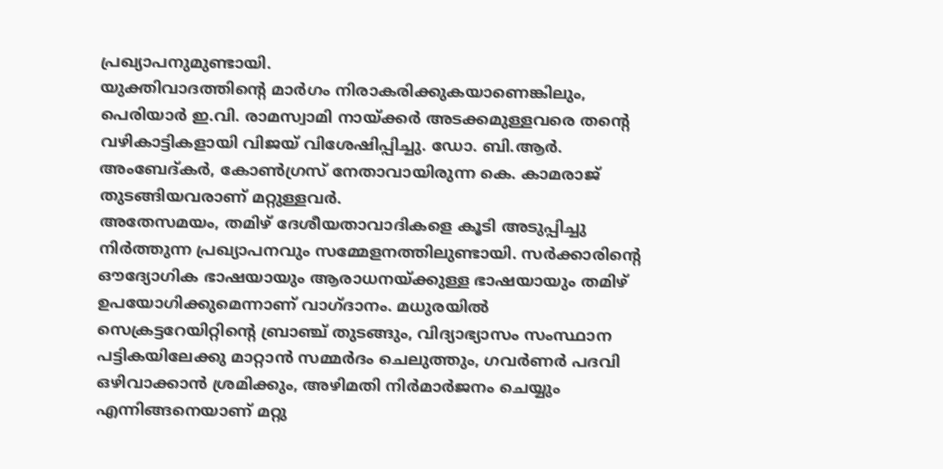പ്രഖ്യാപനുമുണ്ടായി.
യുക്തിവാദത്തിന്റെ മാർഗം നിരാകരിക്കുകയാണെങ്കിലും, പെരിയാർ ഇ.വി. രാമസ്വാമി നായ്ക്കർ അടക്കമുള്ളവരെ തന്റെ വഴികാട്ടികളായി വിജയ് വിശേഷിപ്പിച്ചു. ഡോ. ബി.ആർ. അംബേദ്കർ, കോൺഗ്രസ് നേതാവായിരുന്ന കെ. കാമരാജ് തുടങ്ങിയവരാണ് മറ്റുള്ളവർ.
അതേസമയം, തമിഴ് ദേശീയതാവാദികളെ കൂടി അടുപ്പിച്ചു നിർത്തുന്ന പ്രഖ്യാപനവും സമ്മേളനത്തിലുണ്ടായി. സർക്കാരിന്റെ ഔദ്യോഗിക ഭാഷയായും ആരാധനയ്ക്കുള്ള ഭാഷയായും തമിഴ് ഉപയോഗിക്കുമെന്നാണ് വാഗ്ദാനം. മധുരയിൽ സെക്രട്ടറേയിറ്റിന്റെ ബ്രാഞ്ച് തുടങ്ങും, വിദ്യാഭ്യാസം സംസ്ഥാന പട്ടികയിലേക്കു മാറ്റാൻ സമ്മർദം ചെലുത്തും, ഗവർണർ പദവി ഒഴിവാക്കാൻ ശ്രമിക്കും, അഴിമതി നിർമാർജനം ചെയ്യും എന്നിങ്ങനെയാണ് മറ്റു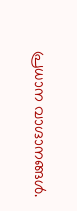പ്രധാന വാഗ്ദാനങ്ങൾ.